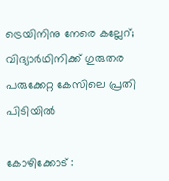ട്രെയിനിനു നേരെ കല്ലേറ്; വിദ്യാർഥിനിക്ക് ഗുരുതര പരുക്കേറ്റ കേസിലെ പ്രതി പിടിയിൽ

കോഴിക്കോട് :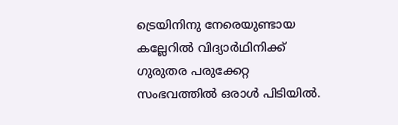ട്രെയിനിനു നേരെയുണ്ടായ കല്ലേറിൽ വിദ്യാർഥിനിക്ക് ഗുരുതര പരുക്കേറ്റ സംഭവത്തിൽ ഒരാൾ പിടിയിൽ.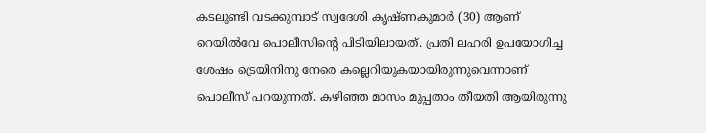കടലുണ്ടി വടക്കുമ്പാട് സ്വദേശി കൃഷ്ണകുമാർ (30) ആണ് റെയിൽവേ പൊലീസിന്റെ പിടിയിലായത്. പ്രതി ലഹരി ഉപയോഗിച്ച ശേഷം ട്രെയിനിനു നേരെ കല്ലെറിയുകയായിരുന്നുവെന്നാണ് പൊലീസ് പറയുന്നത്. കഴിഞ്ഞ മാസം മുപ്പതാം തീയതി ആയിരുന്നു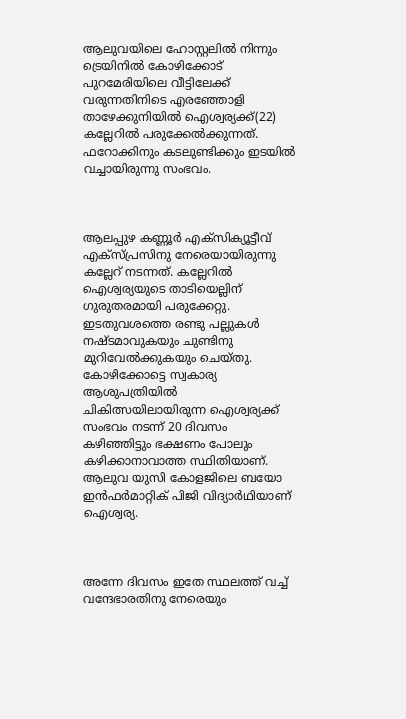ആലുവയിലെ ഹോസ്റ്റലിൽ നിന്നും ട്രെയിനിൽ കോഴിക്കോട് പുറമേരിയിലെ വീട്ടിലേക്ക് വരുന്നതിനിടെ എരഞ്ഞോളി താഴേക്കുനിയിൽ ഐശ്വര്യക്ക്(22) കല്ലേറിൽ പരുക്കേൽക്കുന്നത്. ഫറോക്കിനും കടലുണ്ടിക്കും ഇടയിൽ വച്ചായിരുന്നു സംഭവം.



ആലപ്പുഴ കണ്ണൂർ എക്സിക്യൂട്ടീവ് എക്സ്പ്രസിനു നേരെയായിരുന്നു കല്ലേറ് നടന്നത്. കല്ലേറിൽ ഐശ്വര്യയുടെ താടിയെല്ലിന് ഗുരുതരമായി പരുക്കേറ്റു. ഇടതുവശത്തെ രണ്ടു പല്ലുകൾ നഷ്ടമാവുകയും ചുണ്ടിനു മുറിവേൽക്കുകയും ചെയ്തു. കോഴിക്കോട്ടെ സ്വകാര്യ ആശുപത്രിയിൽ ചികിത്സയിലായിരുന്ന ഐശ്വര്യക്ക് സംഭവം നടന്ന് 20 ദിവസം കഴിഞ്ഞിട്ടും ഭക്ഷണം പോലും കഴിക്കാനാവാത്ത സ്ഥിതിയാണ്. ആലുവ യുസി കോളജിലെ ബയോ ഇൻഫർമാറ്റിക് പിജി വിദ്യാർഥിയാണ് ഐശ്വര്യ.



അന്നേ ദിവസം ഇതേ സ്ഥലത്ത് വച്ച് വന്ദേഭാരതിനു നേരെയും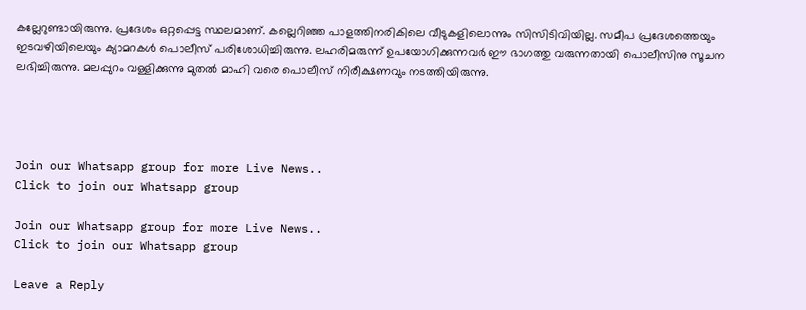കല്ലേറുണ്ടായിരുന്നു. പ്രദേശം ഒറ്റപ്പെട്ട സ്ഥലമാണ്. കല്ലെറിഞ്ഞ പാളത്തിനരികിലെ വീടുകളിലൊന്നും സിസിടിവിയില്ല. സമീപ പ്രദേശത്തെയും ഇടവഴിയിലെയും ക്യാമറകൾ പൊലീസ് പരിശോധിച്ചിരുന്നു. ലഹരിമരുന്ന് ഉപയോഗിക്കുന്നവർ ഈ ഭാഗത്തു വരുന്നതായി പൊലീസിനു സൂചന ലഭിച്ചിരുന്നു. മലപ്പുറം വള്ളിക്കുന്നു മുതൽ മാഹി വരെ പൊലീസ് നിരീക്ഷണവും നടത്തിയിരുന്നു.




Join our Whatsapp group for more Live News..
Click to join our Whatsapp group

Join our Whatsapp group for more Live News..
Click to join our Whatsapp group

Leave a Reply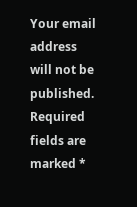Your email address will not be published. Required fields are marked *